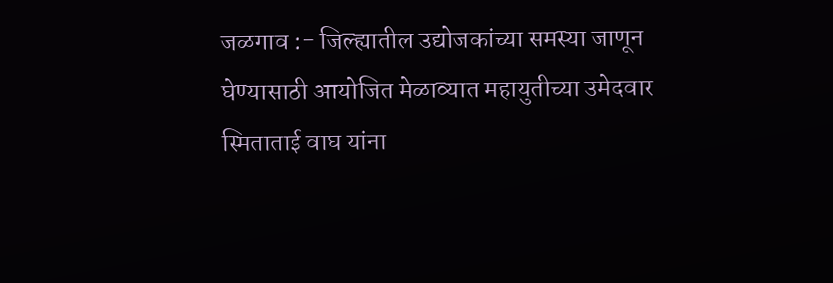जळगाव :- जिल्ह्यातील उद्योजकांच्या समस्या जाणून घेण्यासाठी आयोजित मेळाव्यात महायुतीच्या उमेदवार स्मिताताई वाघ यांना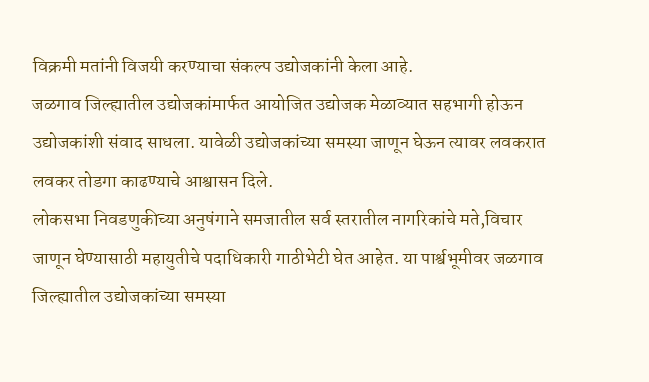विक्रमी मतांनी विजयी करण्याचा संकल्प उद्योजकांनी केला आहे.
जळगाव जिल्ह्यातील उद्योजकांमार्फत आयोजित उद्योजक मेळाव्यात सहभागी होऊन उद्योजकांशी संवाद साधला. यावेळी उद्योजकांच्या समस्या जाणून घेऊन त्यावर लवकरात लवकर तोडगा काढण्याचे आश्वासन दिले.
लोकसभा निवडणुकीच्या अनुषंगाने समजातील सर्व स्तरातील नागरिकांचे मते,विचार जाणून घेण्यासाठी महायुतीचे पदाधिकारी गाठीभेटी घेत आहेत. या पार्श्वभूमीवर जळगाव जिल्ह्यातील उद्योजकांच्या समस्या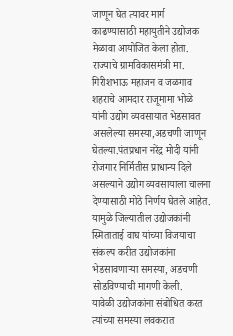जाणून घेत त्यावर मार्ग काढण्यासाठी महायुतीने उद्योजक मेळावा आयोजित केला होता.
राज्याचे ग्रामविकासमंत्री मा. गिरीशभाऊ महाजन व जळगाव शहराचे आमदार राजूमामा भोळे यांनी उद्योग व्यवसायात भेडसावत असलेल्या समस्या,अडचणी जाणून घेतल्या.पंतप्रधान नरेंद्र मोदी यांनी रोजगार निर्मितीस प्राधान्य दिले असल्याने उद्योग व्यवसायाला चालना देण्यासाठी मोठे निर्णय घेतले आहेत. यामुळे जिल्यातील उद्योजकांनी स्मिताताई वाघ यांच्या विजयाचा संकल्प करीत उद्योजकांना भेडसावणाऱ्या समस्या, अडचणी सोडविण्याची मागणी केली.
यावेळी उद्योजकांना संबोधित करत त्यांच्या समस्या लवकरात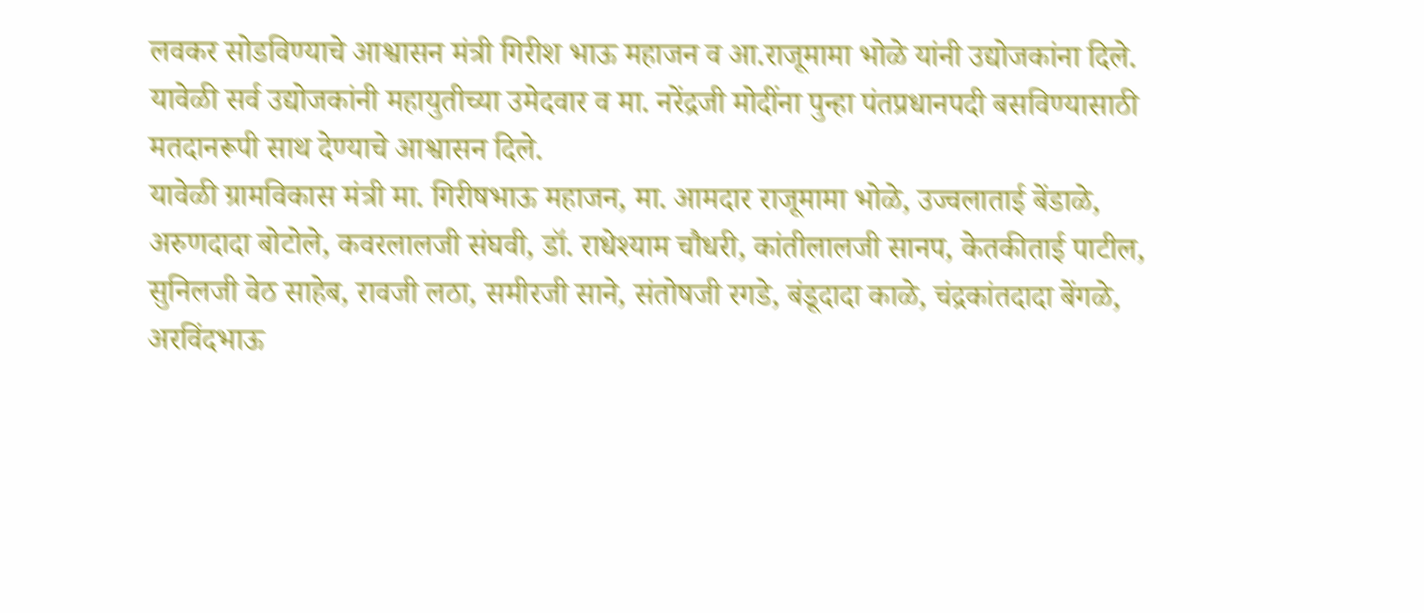लवकर सोडविण्याचे आश्वासन मंत्री गिरीश भाऊ महाजन व आ.राजूमामा भोळे यांनी उद्योजकांना दिले.
यावेळी सर्व उद्योजकांनी महायुतीच्या उमेदवार व मा. नरेंद्रजी मोदींना पुन्हा पंतप्रधानपदी बसविण्यासाठी मतदानरूपी साथ देण्याचे आश्वासन दिले.
यावेळी ग्रामविकास मंत्री मा. गिरीषभाऊ महाजन, मा. आमदार राजूमामा भोळे, उज्वलाताई बेंडाळे, अरुणदादा बोटोले, कवरलालजी संघवी, डॉ. राधेश्याम चौधरी, कांतीलालजी सानप, केतकीताई पाटील, सुनिलजी वेठ साहेब, रावजी लठा, समीरजी साने, संतोषजी रगडे, बंडूदादा काळे, चंद्रकांतदादा बेंगळे, अरविंदभाऊ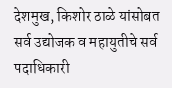देशमुख, किशोर ठाळे यांसोबत सर्व उद्योजक व महायुतीचे सर्व पदाधिकारी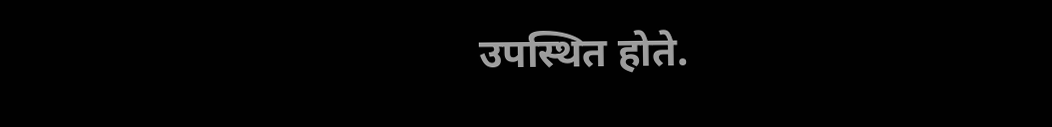उपस्थित होते.